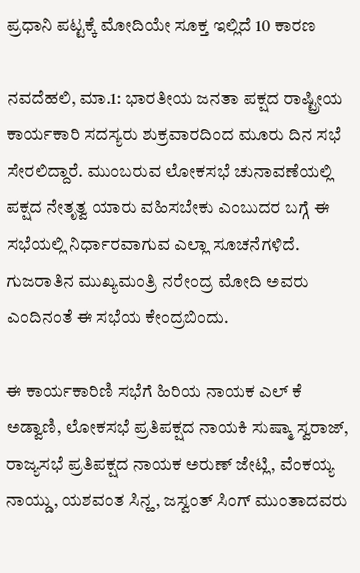ಪ್ರಧಾನಿ ಪಟ್ಟಕ್ಕೆ ಮೋದಿಯೇ ಸೂಕ್ತ ಇಲ್ಲಿದೆ 10 ಕಾರಣ

ನವದೆಹಲಿ, ಮಾ.1: ಭಾರತೀಯ ಜನತಾ ಪಕ್ಷದ ರಾಷ್ಟ್ರೀಯ ಕಾರ್ಯಕಾರಿ ಸದಸ್ಯರು ಶುಕ್ರವಾರದಿಂದ ಮೂರು ದಿನ ಸಭೆ ಸೇರಲಿದ್ದಾರೆ. ಮುಂಬರುವ ಲೋಕಸಭೆ ಚುನಾವಣೆಯಲ್ಲಿ ಪಕ್ಷದ ನೇತೃತ್ವ ಯಾರು ವಹಿಸಬೇಕು ಎಂಬುದರ ಬಗ್ಗೆ ಈ ಸಭೆಯಲ್ಲಿ ನಿರ್ಧಾರವಾಗುವ ಎಲ್ಲಾ ಸೂಚನೆಗಳಿದೆ. ಗುಜರಾತಿನ ಮುಖ್ಯಮಂತ್ರಿ ನರೇಂದ್ರ ಮೋದಿ ಅವರು ಎಂದಿನಂತೆ ಈ ಸಭೆಯ ಕೇಂದ್ರಬಿಂದು.

ಈ ಕಾರ್ಯಕಾರಿಣಿ ಸಭೆಗೆ ಹಿರಿಯ ನಾಯಕ ಎಲ್ ಕೆ ಅಡ್ವಾಣಿ, ಲೋಕಸಭೆ ಪ್ರತಿಪಕ್ಷದ ನಾಯಕಿ ಸುಷ್ಮಾ ಸ್ವರಾಜ್, ರಾಜ್ಯಸಭೆ ಪ್ರತಿಪಕ್ಷದ ನಾಯಕ ಅರುಣ್ ಜೇಟ್ಲಿ, ವೆಂಕಯ್ಯ ನಾಯ್ಡು, ಯಶವಂತ ಸಿನ್ಹ, ಜಸ್ವಂತ್ ಸಿಂಗ್ ಮುಂತಾದವರು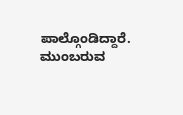ಪಾಲ್ಗೊಂಡಿದ್ದಾರೆ. ಮುಂಬರುವ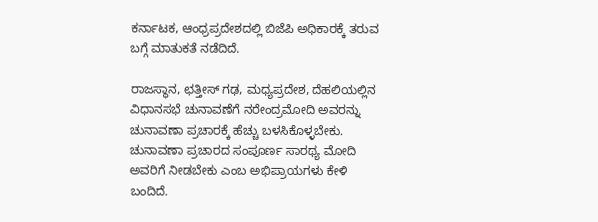ಕರ್ನಾಟಕ, ಆಂಧ್ರಪ್ರದೇಶದಲ್ಲಿ ಬಿಜೆಪಿ ಅಧಿಕಾರಕ್ಕೆ ತರುವ ಬಗ್ಗೆ ಮಾತುಕತೆ ನಡೆದಿದೆ.

ರಾಜಸ್ಥಾನ, ಛತ್ತೀಸ್ ಗಢ, ಮಧ್ಯಪ್ರದೇಶ, ದೆಹಲಿಯಲ್ಲಿನ ವಿಧಾನಸಭೆ ಚುನಾವಣೆಗೆ ನರೇಂದ್ರಮೋದಿ ಅವರನ್ನು ಚುನಾವಣಾ ಪ್ರಚಾರಕ್ಕೆ ಹೆಚ್ಚು ಬಳಸಿಕೊಳ್ಳಬೇಕು. ಚುನಾವಣಾ ಪ್ರಚಾರದ ಸಂಪೂರ್ಣ ಸಾರಥ್ಯ ಮೋದಿ ಅವರಿಗೆ ನೀಡಬೇಕು ಎಂಬ ಅಭಿಪ್ರಾಯಗಳು ಕೇಳಿ ಬಂದಿದೆ.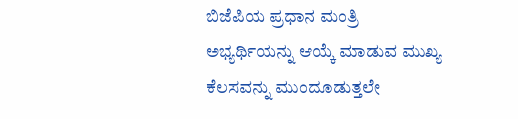ಬಿಜೆಪಿಯ ಪ್ರಧಾನ ಮಂತ್ರಿ ಅಭ್ಯರ್ಥಿಯನ್ನು ಆಯ್ಕೆ ಮಾಡುವ ಮುಖ್ಯ ಕೆಲಸವನ್ನು ಮುಂದೂಡುತ್ತಲೇ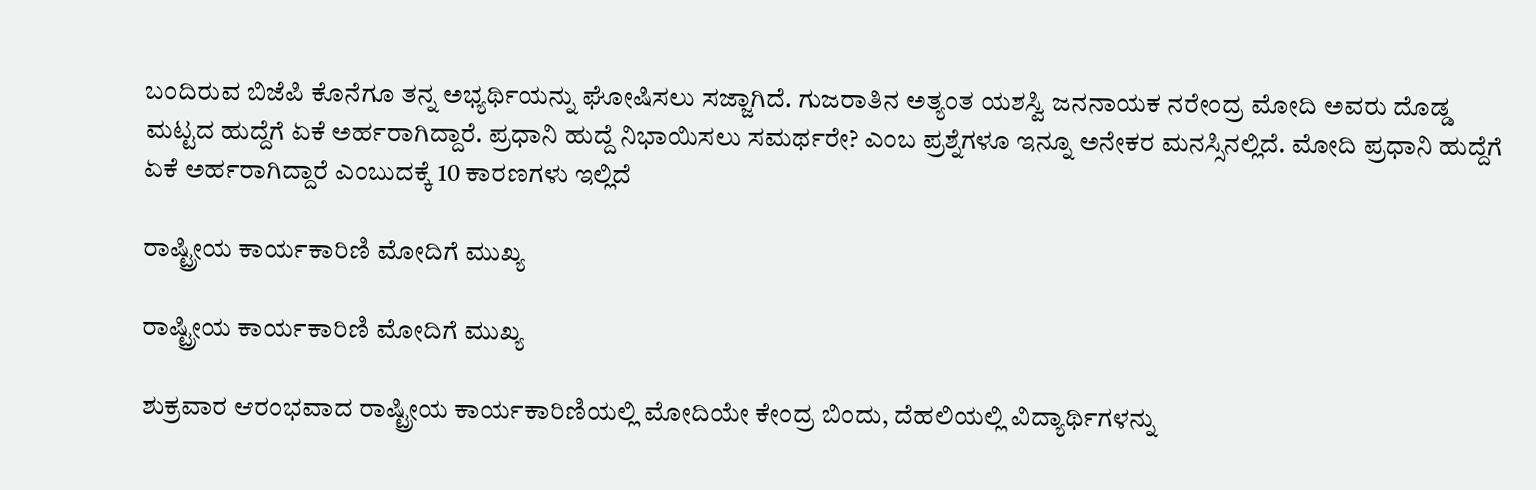ಬಂದಿರುವ ಬಿಜೆಪಿ ಕೊನೆಗೂ ತನ್ನ ಅಭ್ಯರ್ಥಿಯನ್ನು ಘೋಷಿಸಲು ಸಜ್ಜಾಗಿದೆ. ಗುಜರಾತಿನ ಅತ್ಯಂತ ಯಶಸ್ವಿ ಜನನಾಯಕ ನರೇಂದ್ರ ಮೋದಿ ಅವರು ದೊಡ್ಡ ಮಟ್ಟದ ಹುದ್ದೆಗೆ ಏಕೆ ಅರ್ಹರಾಗಿದ್ದಾರೆ. ಪ್ರಧಾನಿ ಹುದ್ದೆ ನಿಭಾಯಿಸಲು ಸಮರ್ಥರೇ? ಎಂಬ ಪ್ರಶ್ನೆಗಳೂ ಇನ್ನೂ ಅನೇಕರ ಮನಸ್ಸಿನಲ್ಲಿದೆ. ಮೋದಿ ಪ್ರಧಾನಿ ಹುದ್ದೆಗೆ ಏಕೆ ಅರ್ಹರಾಗಿದ್ದಾರೆ ಎಂಬುದಕ್ಕೆ 10 ಕಾರಣಗಳು ಇಲ್ಲಿದೆ

ರಾಷ್ಟ್ರೀಯ ಕಾರ್ಯಕಾರಿಣಿ ಮೋದಿಗೆ ಮುಖ್ಯ

ರಾಷ್ಟ್ರೀಯ ಕಾರ್ಯಕಾರಿಣಿ ಮೋದಿಗೆ ಮುಖ್ಯ

ಶುಕ್ರವಾರ ಆರಂಭವಾದ ರಾಷ್ಟ್ರೀಯ ಕಾರ್ಯಕಾರಿಣಿಯಲ್ಲಿ ಮೋದಿಯೇ ಕೇಂದ್ರ ಬಿಂದು, ದೆಹಲಿಯಲ್ಲಿ ವಿದ್ಯಾರ್ಥಿಗಳನ್ನು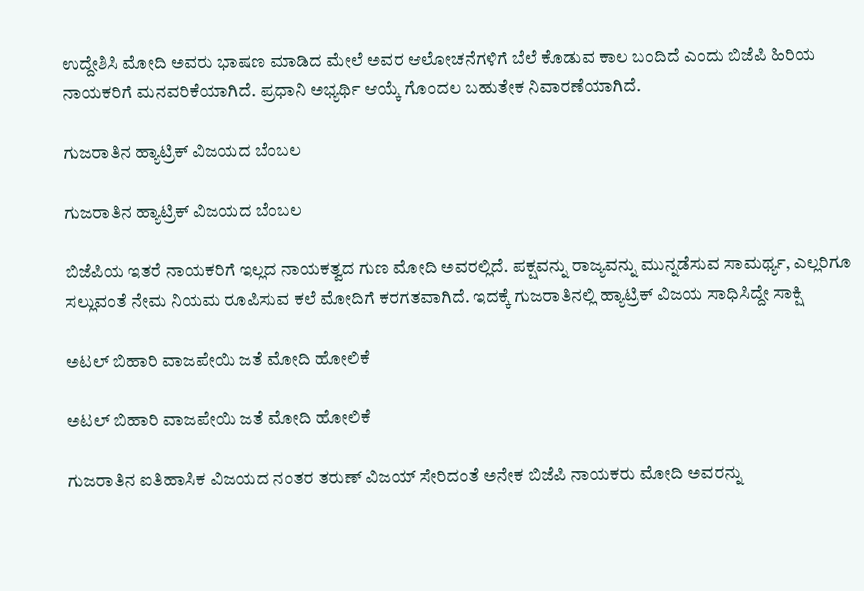ಉದ್ದೇಶಿಸಿ ಮೋದಿ ಅವರು ಭಾಷಣ ಮಾಡಿದ ಮೇಲೆ ಅವರ ಆಲೋಚನೆಗಳಿಗೆ ಬೆಲೆ ಕೊಡುವ ಕಾಲ ಬಂದಿದೆ ಎಂದು ಬಿಜೆಪಿ ಹಿರಿಯ ನಾಯಕರಿಗೆ ಮನವರಿಕೆಯಾಗಿದೆ. ಪ್ರಧಾನಿ ಅಭ್ಯರ್ಥಿ ಆಯ್ಕೆ ಗೊಂದಲ ಬಹುತೇಕ ನಿವಾರಣೆಯಾಗಿದೆ.

ಗುಜರಾತಿನ ಹ್ಯಾಟ್ರಿಕ್ ವಿಜಯದ ಬೆಂಬಲ

ಗುಜರಾತಿನ ಹ್ಯಾಟ್ರಿಕ್ ವಿಜಯದ ಬೆಂಬಲ

ಬಿಜೆಪಿಯ ಇತರೆ ನಾಯಕರಿಗೆ ಇಲ್ಲದ ನಾಯಕತ್ವದ ಗುಣ ಮೋದಿ ಅವರಲ್ಲಿದೆ. ಪಕ್ಷವನ್ನು ರಾಜ್ಯವನ್ನು ಮುನ್ನಡೆಸುವ ಸಾಮರ್ಥ್ಯ, ಎಲ್ಲರಿಗೂ ಸಲ್ಲುವಂತೆ ನೇಮ ನಿಯಮ ರೂಪಿಸುವ ಕಲೆ ಮೋದಿಗೆ ಕರಗತವಾಗಿದೆ. ಇದಕ್ಕೆ ಗುಜರಾತಿನಲ್ಲಿ ಹ್ಯಾಟ್ರಿಕ್ ವಿಜಯ ಸಾಧಿಸಿದ್ದೇ ಸಾಕ್ಷಿ

ಅಟಲ್ ಬಿಹಾರಿ ವಾಜಪೇಯಿ ಜತೆ ಮೋದಿ ಹೋಲಿಕೆ

ಅಟಲ್ ಬಿಹಾರಿ ವಾಜಪೇಯಿ ಜತೆ ಮೋದಿ ಹೋಲಿಕೆ

ಗುಜರಾತಿನ ಐತಿಹಾಸಿಕ ವಿಜಯದ ನಂತರ ತರುಣ್ ವಿಜಯ್ ಸೇರಿದಂತೆ ಅನೇಕ ಬಿಜೆಪಿ ನಾಯಕರು ಮೋದಿ ಅವರನ್ನು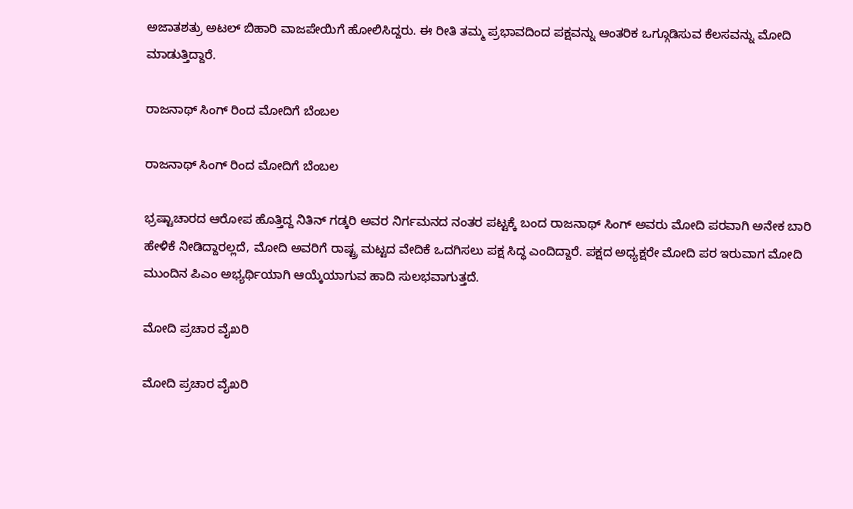ಅಜಾತಶತ್ರು ಅಟಲ್ ಬಿಹಾರಿ ವಾಜಪೇಯಿಗೆ ಹೋಲಿಸಿದ್ದರು. ಈ ರೀತಿ ತಮ್ಮ ಪ್ರಭಾವದಿಂದ ಪಕ್ಷವನ್ನು ಆಂತರಿಕ ಒಗ್ಗೂಡಿಸುವ ಕೆಲಸವನ್ನು ಮೋದಿ ಮಾಡುತ್ತಿದ್ದಾರೆ.

ರಾಜನಾಥ್ ಸಿಂಗ್ ರಿಂದ ಮೋದಿಗೆ ಬೆಂಬಲ

ರಾಜನಾಥ್ ಸಿಂಗ್ ರಿಂದ ಮೋದಿಗೆ ಬೆಂಬಲ

ಭ್ರಷ್ಟಾಚಾರದ ಆರೋಪ ಹೊತ್ತಿದ್ದ ನಿತಿನ್ ಗಡ್ಕರಿ ಅವರ ನಿರ್ಗಮನದ ನಂತರ ಪಟ್ಟಕ್ಕೆ ಬಂದ ರಾಜನಾಥ್ ಸಿಂಗ್ ಅವರು ಮೋದಿ ಪರವಾಗಿ ಅನೇಕ ಬಾರಿ ಹೇಳಿಕೆ ನೀಡಿದ್ದಾರಲ್ಲದೆ, ಮೋದಿ ಅವರಿಗೆ ರಾಷ್ಟ್ರ ಮಟ್ಟದ ವೇದಿಕೆ ಒದಗಿಸಲು ಪಕ್ಷ ಸಿದ್ಧ ಎಂದಿದ್ದಾರೆ. ಪಕ್ಷದ ಅಧ್ಯಕ್ಷರೇ ಮೋದಿ ಪರ ಇರುವಾಗ ಮೋದಿ ಮುಂದಿನ ಪಿಎಂ ಅಭ್ಯರ್ಥಿಯಾಗಿ ಆಯ್ಕೆಯಾಗುವ ಹಾದಿ ಸುಲಭವಾಗುತ್ತದೆ.

ಮೋದಿ ಪ್ರಚಾರ ವೈಖರಿ

ಮೋದಿ ಪ್ರಚಾರ ವೈಖರಿ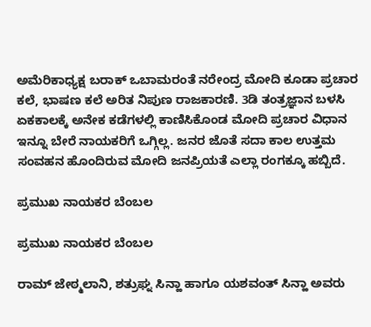ಅಮೆರಿಕಾಧ್ಯಕ್ಷ ಬರಾಕ್ ಒಬಾಮರಂತೆ ನರೇಂದ್ರ ಮೋದಿ ಕೂಡಾ ಪ್ರಚಾರ ಕಲೆ, ಭಾಷಣ ಕಲೆ ಅರಿತ ನಿಪುಣ ರಾಜಕಾರಣಿ. 3ಡಿ ತಂತ್ರಜ್ಞಾನ ಬಳಸಿ ಏಕಕಾಲಕ್ಕೆ ಅನೇಕ ಕಡೆಗಳಲ್ಲಿ ಕಾಣಿಸಿಕೊಂಡ ಮೋದಿ ಪ್ರಚಾರ ವಿಧಾನ ಇನ್ನೂ ಬೇರೆ ನಾಯಕರಿಗೆ ಒಗ್ಗಿಲ್ಲ. ಜನರ ಜೊತೆ ಸದಾ ಕಾಲ ಉತ್ತಮ ಸಂವಹನ ಹೊಂದಿರುವ ಮೋದಿ ಜನಪ್ರಿಯತೆ ಎಲ್ಲಾ ರಂಗಕ್ಕೂ ಹಬ್ಬಿದೆ.

ಪ್ರಮುಖ ನಾಯಕರ ಬೆಂಬಲ

ಪ್ರಮುಖ ನಾಯಕರ ಬೆಂಬಲ

ರಾಮ್ ಜೇಠ್ಮಲಾನಿ, ಶತ್ರುಘ್ನ ಸಿನ್ಹಾ ಹಾಗೂ ಯಶವಂತ್ ಸಿನ್ಹಾ ಅವರು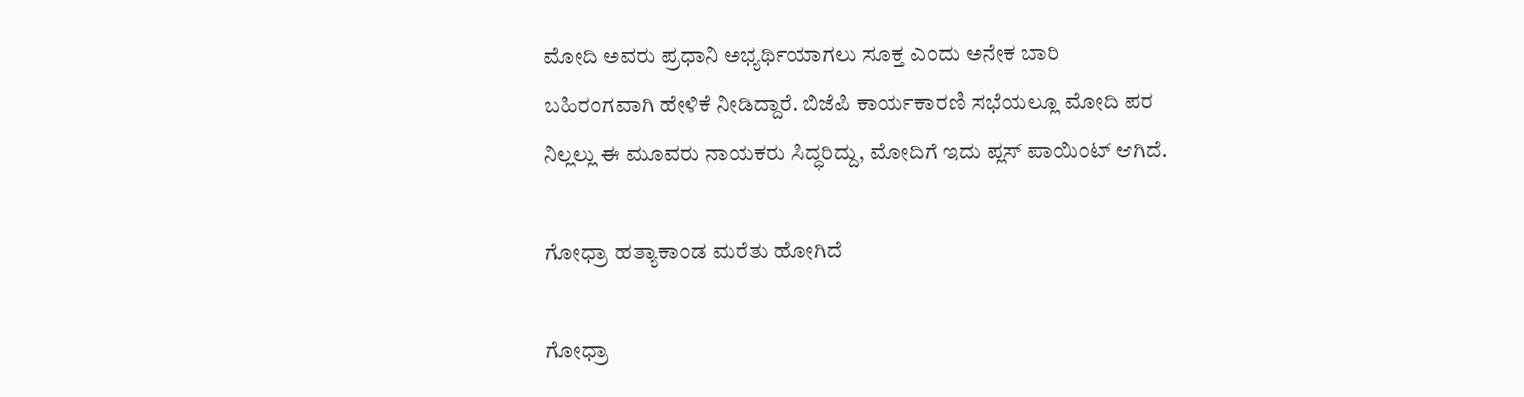ಮೋದಿ ಅವರು ಪ್ರಧಾನಿ ಅಭ್ಯರ್ಥಿಯಾಗಲು ಸೂಕ್ತ ಎಂದು ಅನೇಕ ಬಾರಿ ಬಹಿರಂಗವಾಗಿ ಹೇಳಿಕೆ ನೀಡಿದ್ದಾರೆ. ಬಿಜೆಪಿ ಕಾರ್ಯಕಾರಣಿ ಸಭೆಯಲ್ಲೂ ಮೋದಿ ಪರ ನಿಲ್ಲಲ್ಲು ಈ ಮೂವರು ನಾಯಕರು ಸಿದ್ಧರಿದ್ದು, ಮೋದಿಗೆ ಇದು ಪ್ಲಸ್ ಪಾಯಿಂಟ್ ಆಗಿದೆ.

ಗೋಧ್ರಾ ಹತ್ಯಾಕಾಂಡ ಮರೆತು ಹೋಗಿದೆ

ಗೋಧ್ರಾ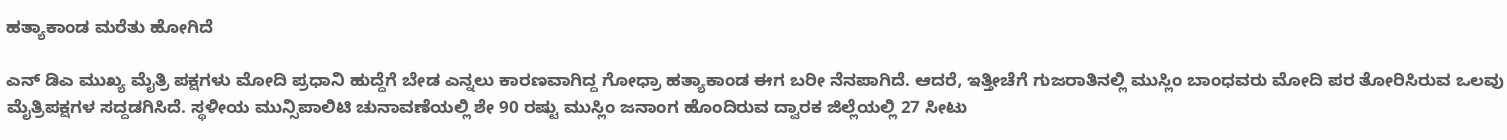ಹತ್ಯಾಕಾಂಡ ಮರೆತು ಹೋಗಿದೆ

ಎನ್ ಡಿಎ ಮುಖ್ಯ ಮೈತ್ರಿ ಪಕ್ಷಗಳು ಮೋದಿ ಪ್ರಧಾನಿ ಹುದ್ದೆಗೆ ಬೇಡ ಎನ್ನಲು ಕಾರಣವಾಗಿದ್ದ ಗೋಧ್ರಾ ಹತ್ಯಾಕಾಂಡ ಈಗ ಬರೀ ನೆನಪಾಗಿದೆ. ಆದರೆ, ಇತ್ತೀಚೆಗೆ ಗುಜರಾತಿನಲ್ಲಿ ಮುಸ್ಲಿಂ ಬಾಂಧವರು ಮೋದಿ ಪರ ತೋರಿಸಿರುವ ಒಲವು ಮೈತ್ರಿಪಕ್ಷಗಳ ಸದ್ದಡಗಿಸಿದೆ. ಸ್ಥಳೀಯ ಮುನ್ಸಿಪಾಲಿಟಿ ಚುನಾವಣೆಯಲ್ಲಿ ಶೇ 90 ರಷ್ಟು ಮುಸ್ಲಿಂ ಜನಾಂಗ ಹೊಂದಿರುವ ದ್ವಾರಕ ಜಿಲ್ಲೆಯಲ್ಲಿ 27 ಸೀಟು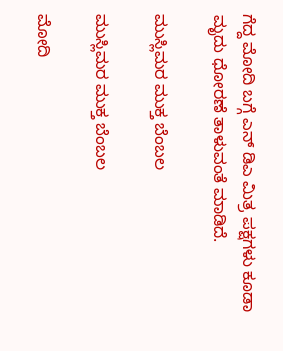ಗೆದ್ದ ಮೋದಿ ಬಗ್ಗೆ ಎನ್ ಡಿಎ ಮಿತ್ರ ಪಕ್ಷಗಳು ಕೂಡಾ ಮೃದು ಧೋರಣೆ ತಾಳುವಂತೆ ಮಾಡಿದೆ.

ಮುಸ್ಲಿಮರ ಮುಕ್ತ ಬೆಂಬಲ

ಮುಸ್ಲಿಮರ ಮುಕ್ತ ಬೆಂಬಲ

ಮೋದಿ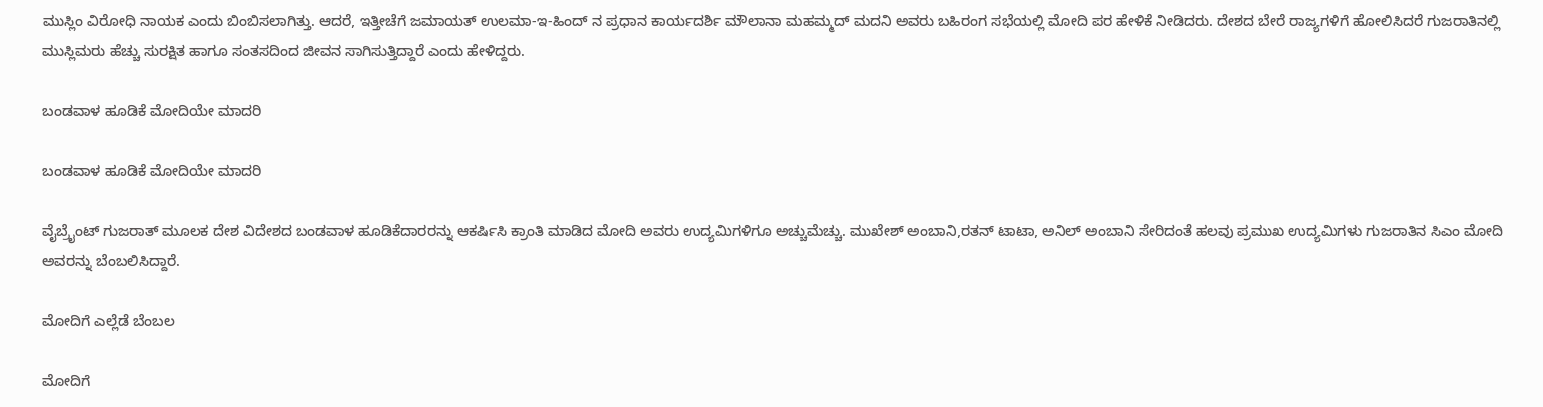ಮುಸ್ಲಿಂ ವಿರೋಧಿ ನಾಯಕ ಎಂದು ಬಿಂಬಿಸಲಾಗಿತ್ತು. ಆದರೆ, ಇತ್ತೀಚೆಗೆ ಜಮಾಯತ್ ಉಲಮಾ-ಇ-ಹಿಂದ್ ನ ಪ್ರಧಾನ ಕಾರ್ಯದರ್ಶಿ ಮೌಲಾನಾ ಮಹಮ್ಮದ್ ಮದನಿ ಅವರು ಬಹಿರಂಗ ಸಭೆಯಲ್ಲಿ ಮೋದಿ ಪರ ಹೇಳಿಕೆ ನೀಡಿದರು. ದೇಶದ ಬೇರೆ ರಾಜ್ಯಗಳಿಗೆ ಹೋಲಿಸಿದರೆ ಗುಜರಾತಿನಲ್ಲಿ ಮುಸ್ಲಿಮರು ಹೆಚ್ಚು ಸುರಕ್ಷಿತ ಹಾಗೂ ಸಂತಸದಿಂದ ಜೀವನ ಸಾಗಿಸುತ್ತಿದ್ದಾರೆ ಎಂದು ಹೇಳಿದ್ದರು.

ಬಂಡವಾಳ ಹೂಡಿಕೆ ಮೋದಿಯೇ ಮಾದರಿ

ಬಂಡವಾಳ ಹೂಡಿಕೆ ಮೋದಿಯೇ ಮಾದರಿ

ವೈಬ್ರೈಂಟ್ ಗುಜರಾತ್ ಮೂಲಕ ದೇಶ ವಿದೇಶದ ಬಂಡವಾಳ ಹೂಡಿಕೆದಾರರನ್ನು ಆಕರ್ಷಿಸಿ ಕ್ರಾಂತಿ ಮಾಡಿದ ಮೋದಿ ಅವರು ಉದ್ಯಮಿಗಳಿಗೂ ಅಚ್ಚುಮೆಚ್ಚು. ಮುಖೇಶ್ ಅಂಬಾನಿ,ರತನ್ ಟಾಟಾ, ಅನಿಲ್ ಅಂಬಾನಿ ಸೇರಿದಂತೆ ಹಲವು ಪ್ರಮುಖ ಉದ್ಯಮಿಗಳು ಗುಜರಾತಿನ ಸಿಎಂ ಮೋದಿ ಅವರನ್ನು ಬೆಂಬಲಿಸಿದ್ದಾರೆ.

ಮೋದಿಗೆ ಎಲ್ಲೆಡೆ ಬೆಂಬಲ

ಮೋದಿಗೆ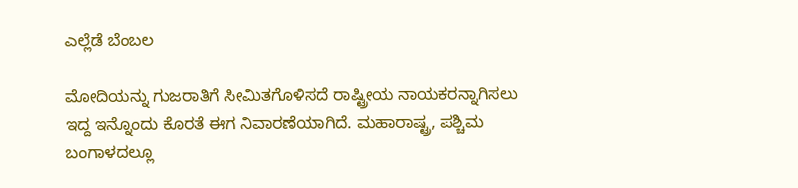ಎಲ್ಲೆಡೆ ಬೆಂಬಲ

ಮೋದಿಯನ್ನು ಗುಜರಾತಿಗೆ ಸೀಮಿತಗೊಳಿಸದೆ ರಾಷ್ಟ್ರೀಯ ನಾಯಕರನ್ನಾಗಿಸಲು ಇದ್ದ ಇನ್ನೊಂದು ಕೊರತೆ ಈಗ ನಿವಾರಣೆಯಾಗಿದೆ. ಮಹಾರಾಷ್ಟ್ರ, ಪಶ್ಚಿಮ ಬಂಗಾಳದಲ್ಲೂ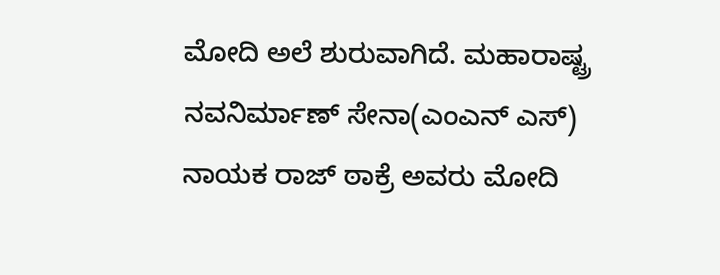ಮೋದಿ ಅಲೆ ಶುರುವಾಗಿದೆ. ಮಹಾರಾಷ್ಟ್ರ ನವನಿರ್ಮಾಣ್ ಸೇನಾ(ಎಂಎನ್ ಎಸ್) ನಾಯಕ ರಾಜ್ ಠಾಕ್ರೆ ಅವರು ಮೋದಿ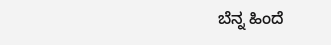ಬೆನ್ನ ಹಿಂದೆ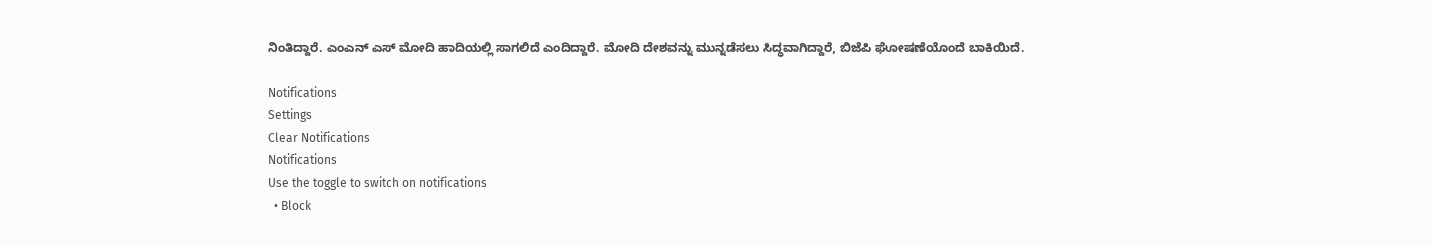ನಿಂತಿದ್ದಾರೆ. ಎಂಎನ್ ಎಸ್ ಮೋದಿ ಹಾದಿಯಲ್ಲಿ ಸಾಗಲಿದೆ ಎಂದಿದ್ದಾರೆ. ಮೋದಿ ದೇಶವನ್ನು ಮುನ್ನಡೆಸಲು ಸಿದ್ಧವಾಗಿದ್ದಾರೆ, ಬಿಜೆಪಿ ಘೋಷಣೆಯೊಂದೆ ಬಾಕಿಯಿದೆ.

Notifications
Settings
Clear Notifications
Notifications
Use the toggle to switch on notifications
  • Block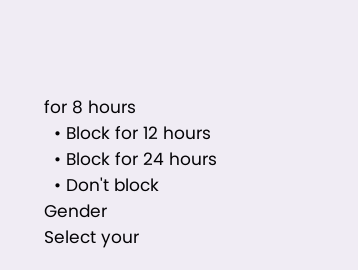for 8 hours
  • Block for 12 hours
  • Block for 24 hours
  • Don't block
Gender
Select your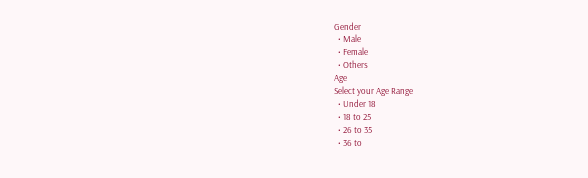Gender
  • Male
  • Female
  • Others
Age
Select your Age Range
  • Under 18
  • 18 to 25
  • 26 to 35
  • 36 to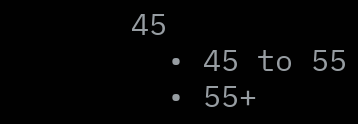45
  • 45 to 55
  • 55+